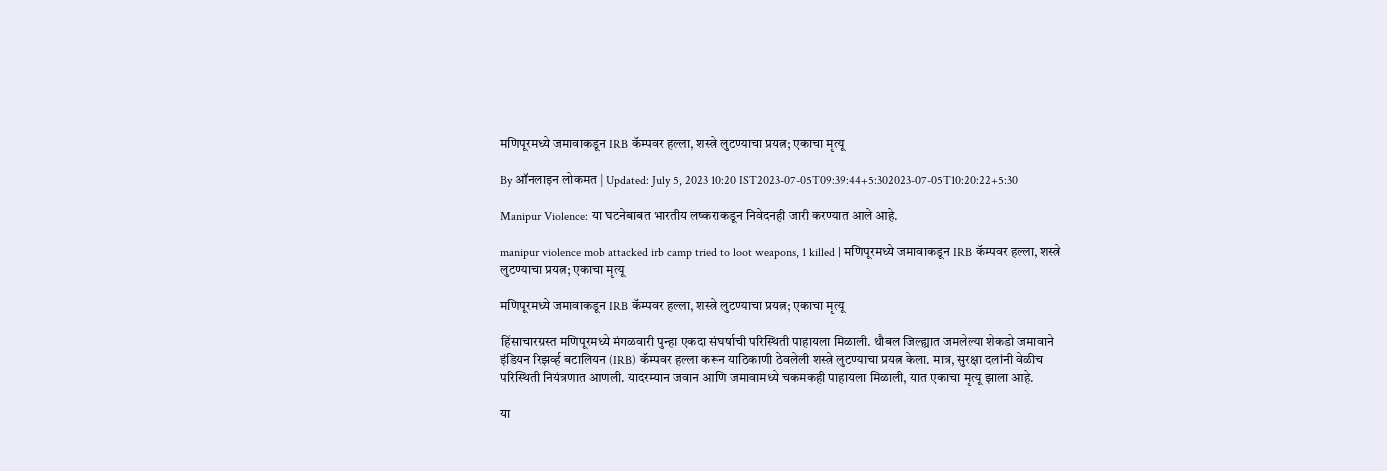मणिपूरमध्ये जमावाकडून IRB कॅम्पवर हल्ला, शस्त्रे लुटण्याचा प्रयत्न; एकाचा मृत्यू

By ऑनलाइन लोकमत | Updated: July 5, 2023 10:20 IST2023-07-05T09:39:44+5:302023-07-05T10:20:22+5:30

Manipur Violence: या घटनेबाबत भारतीय लष्कराकडून निवेदनही जारी करण्यात आले आहे.

manipur violence mob attacked irb camp tried to loot weapons, 1 killed | मणिपूरमध्ये जमावाकडून IRB कॅम्पवर हल्ला, शस्त्रे लुटण्याचा प्रयत्न; एकाचा मृत्यू

मणिपूरमध्ये जमावाकडून IRB कॅम्पवर हल्ला, शस्त्रे लुटण्याचा प्रयत्न; एकाचा मृत्यू

हिंसाचारग्रस्त मणिपूरमध्ये मंगळवारी पुन्हा एकदा संघर्षाची परिस्थिती पाहायला मिळाली. थौबल जिल्ह्यात जमलेल्या शेकडो जमावाने इंडियन रिझर्व्ह बटालियन (IRB) कॅम्पवर हल्ला करून याठिकाणी ठेवलेली शस्त्रे लुटण्याचा प्रयत्न केला. मात्र, सुरक्षा दलांनी वेळीच परिस्थिती नियंत्रणात आणली. यादरम्यान जवान आणि जमावामध्ये चकमकही पाहायला मिळाली, यात एकाचा मृत्यू झाला आहे.

या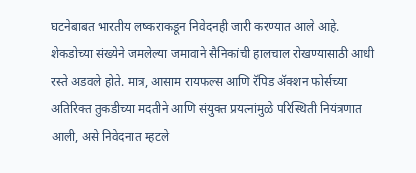घटनेबाबत भारतीय लष्कराकडून निवेदनही जारी करण्यात आले आहे. शेकडोच्या संख्येने जमलेल्या जमावाने सैनिकांची हालचाल रोखण्यासाठी आधी रस्ते अडवले होते. मात्र, आसाम रायफल्स आणि रॅपिड ॲक्शन फोर्सच्या अतिरिक्त तुकडीच्या मदतीने आणि संयुक्त प्रयत्नांमुळे परिस्थिती नियंत्रणात आली, असे निवेदनात म्हटले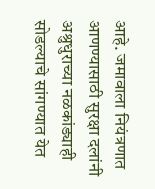आहे. जमावाला नियंत्रणात आणण्यासाठी सुरक्षा दलांनी अश्रुधुराच्या नळकांड्याही सोडल्याचे सांगण्यात येत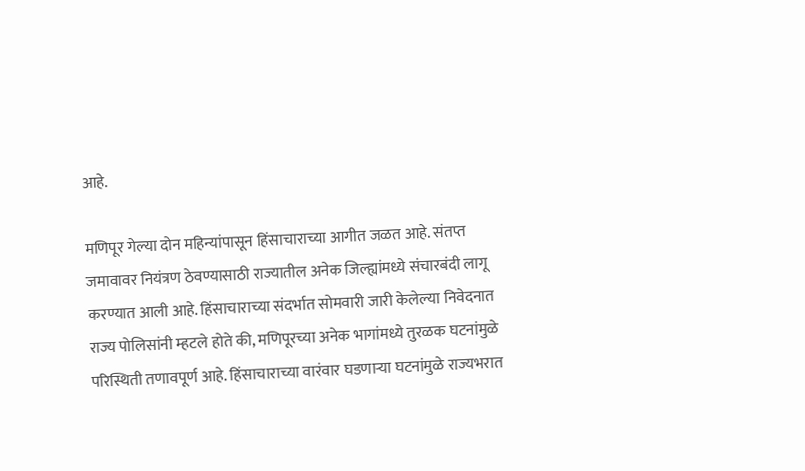आहे.

मणिपूर गेल्या दोन महिन्यांपासून हिंसाचाराच्या आगीत जळत आहे. संतप्त जमावावर नियंत्रण ठेवण्यासाठी राज्यातील अनेक जिल्ह्यांमध्ये संचारबंदी लागू करण्यात आली आहे. हिंसाचाराच्या संदर्भात सोमवारी जारी केलेल्या निवेदनात राज्य पोलिसांनी म्हटले होते की, मणिपूरच्या अनेक भागांमध्ये तुरळक घटनांमुळे परिस्थिती तणावपूर्ण आहे. हिंसाचाराच्या वारंवार घडणाऱ्या घटनांमुळे राज्यभरात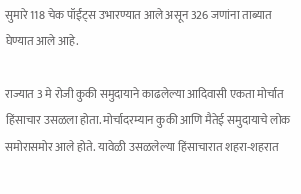सुमारे 118 चेक पॉईंट्स उभारण्यात आले असून 326 जणांना ताब्यात घेण्यात आले आहे.

राज्यात 3 मे रोजी कुकी समुदायाने काढलेल्या आदिवासी एकता मोर्चात हिंसाचार उसळला होता. मोर्चादरम्यान कुकी आणि मैतेई समुदायाचे लोक समोरासमोर आले होते. यावेळी उसळलेल्या हिंसाचारात शहरा-शहरात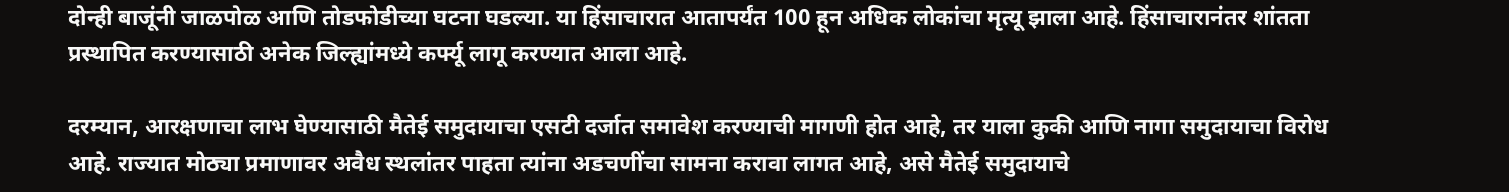दोन्ही बाजूंनी जाळपोळ आणि तोडफोडीच्या घटना घडल्या. या हिंसाचारात आतापर्यंत 100 हून अधिक लोकांचा मृत्यू झाला आहे. हिंसाचारानंतर शांतता प्रस्थापित करण्यासाठी अनेक जिल्ह्यांमध्ये कर्फ्यू लागू करण्यात आला आहे.

दरम्यान, आरक्षणाचा लाभ घेण्यासाठी मैतेई समुदायाचा एसटी दर्जात समावेश करण्याची मागणी होत आहे, तर याला कुकी आणि नागा समुदायाचा विरोध आहे. राज्यात मोठ्या प्रमाणावर अवैध स्थलांतर पाहता त्यांना अडचणींचा सामना करावा लागत आहे, असे मैतेई समुदायाचे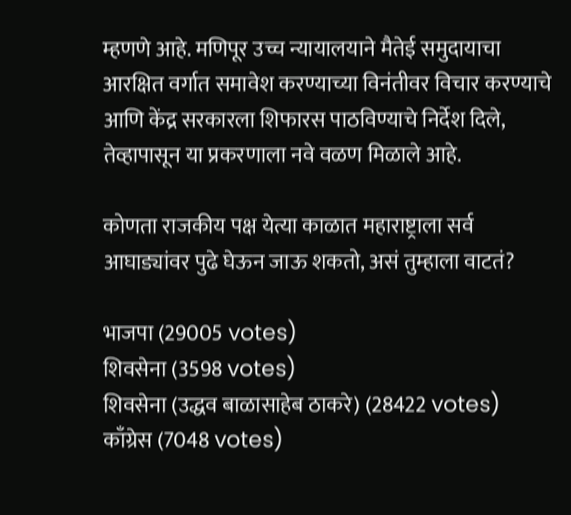म्हणणे आहे. मणिपूर उच्च न्यायालयाने मैतेई समुदायाचा आरक्षित वर्गात समावेश करण्याच्या विनंतीवर विचार करण्याचे आणि केंद्र सरकारला शिफारस पाठविण्याचे निर्देश दिले, तेव्हापासून या प्रकरणाला नवे वळण मिळाले आहे.

कोणता राजकीय पक्ष येत्या काळात महाराष्ट्राला सर्व आघाड्यांवर पुढे घेऊन जाऊ शकतो, असं तुम्हाला वाटतं?

भाजपा (29005 votes)
शिवसेना (3598 votes)
शिवसेना (उद्धव बाळासाहेब ठाकरे) (28422 votes)
काँग्रेस (7048 votes)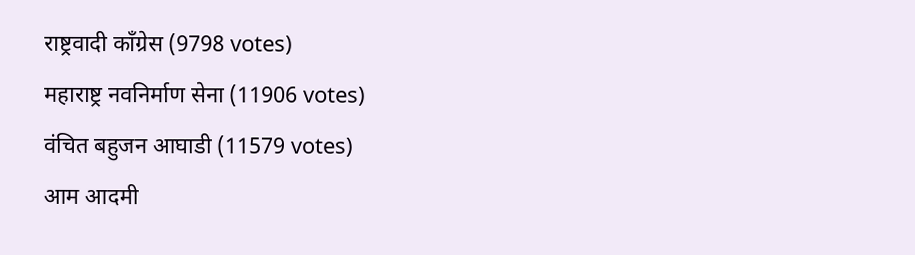राष्ट्रवादी काँग्रेस (9798 votes)
महाराष्ट्र नवनिर्माण सेना (11906 votes)
वंचित बहुजन आघाडी (11579 votes)
आम आदमी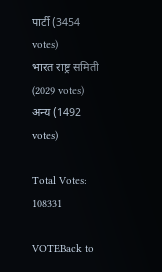पार्टी (3454 votes)
भारत राष्ट्र समिती (2029 votes)
अन्य (1492 votes)

Total Votes: 108331

VOTEBack to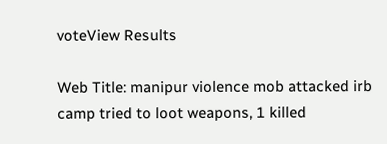voteView Results

Web Title: manipur violence mob attacked irb camp tried to loot weapons, 1 killed